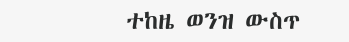ተከዜ ወንዝ ውስጥ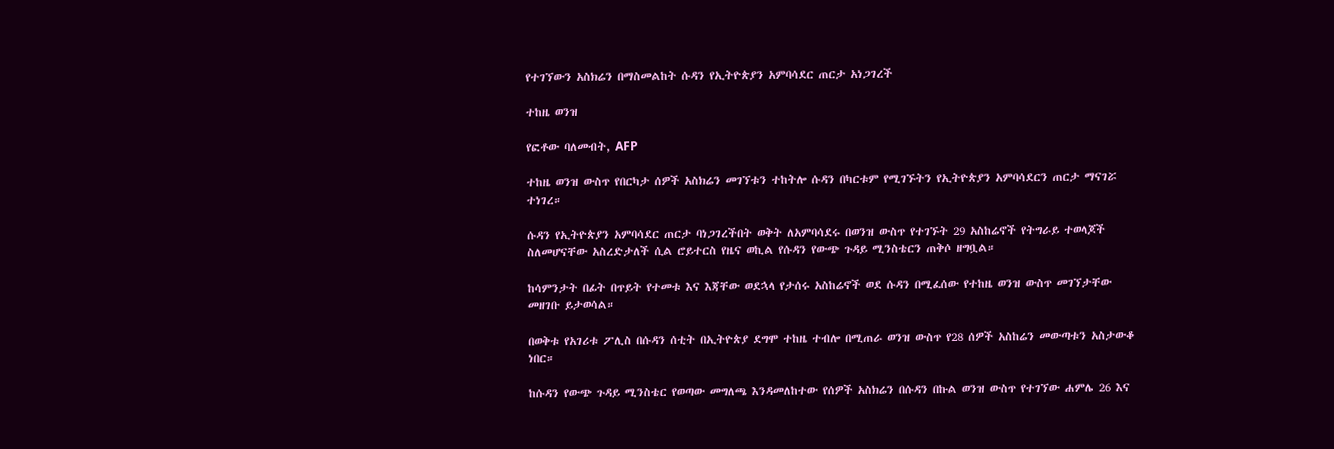የተገኘውን አስክሬን በማስመልከት ሱዳን የኢትዮጵያን አምባሳደር ጠርታ አነጋገረች

ተከዜ ወንዝ

የፎቶው ባለመብት, AFP

ተከዜ ወንዝ ውስጥ የበርካታ ሰዎች አስክሬን መገኘቱን ተከትሎ ሱዳን በካርቱም የሚገኙትን የኢትዮጵያን አምባሳደርን ጠርታ ማናገሯ ተነገረ።

ሱዳን የኢትዮጵያን አምባሳደር ጠርታ ባነጋገረችበት ወቅት ለአምባሳደሩ በወንዝ ውስጥ የተገኙት 29 አስከሬኖች የትግራይ ተወላጆች ስለመሆናቸው አስረድታለች ሲል ሮይተርስ የዜና ወኪል የሱዳን የውጭ ጉዳይ ሚንስቴርን ጠቅሶ ዘግቧል።

ከሳምንታት በፊት በጥይት የተመቱ እና እጃቸው ወደኋላ የታሰሩ አስከሬኖች ወደ ሱዳን በሚፈሰው የተከዜ ወንዝ ውስጥ መገኘታቸው መዘገቡ ይታወሳል።

በወቅቱ የአገሪቱ ፖሊስ በሱዳን ሰቲት በኢትዮጵያ ደግሞ ተከዜ ተብሎ በሚጠራ ወንዝ ውስጥ የ28 ሰዎች አስከሬን መውጣቱን አስታውቆ ነበር።

ከሱዳን የውጭ ጉዳይ ሚንስቴር የወጣው መግለጫ እንዳመለከተው የሰዎች አስክሬን በሱዳን በኩል ወንዝ ውስጥ የተገኘው ሐምሌ 26 እና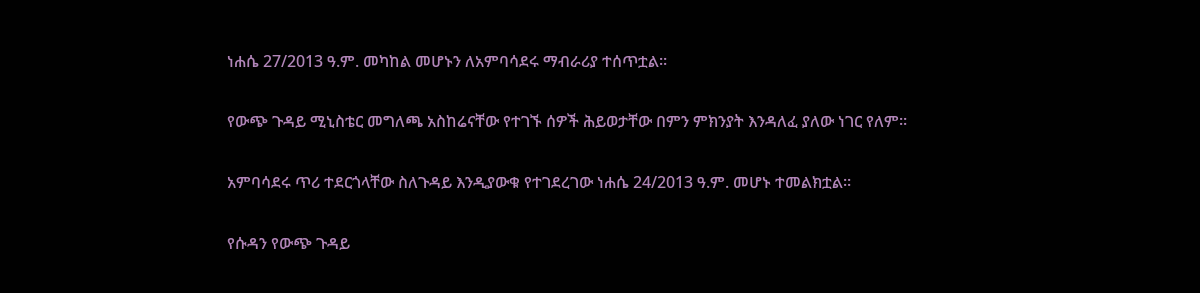ነሐሴ 27/2013 ዓ.ም. መካከል መሆኑን ለአምባሳደሩ ማብራሪያ ተሰጥቷል።

የውጭ ጉዳይ ሚኒስቴር መግለጫ አስከሬናቸው የተገኙ ሰዎች ሕይወታቸው በምን ምክንያት እንዳለፈ ያለው ነገር የለም።

አምባሳደሩ ጥሪ ተደርጎላቸው ስለጉዳይ እንዲያውቁ የተገደረገው ነሐሴ 24/2013 ዓ.ም. መሆኑ ተመልክቷል።

የሱዳን የውጭ ጉዳይ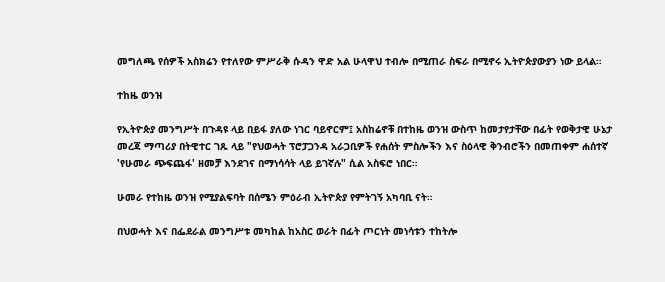መግለጫ የሰዎች አስክሬን የተለየው ምሥራቅ ሱዳን ዋድ አል ሁላዋህ ተብሎ በሚጠራ ስፍራ በሚኖሩ ኢትዮጵያውያን ነው ይላል።

ተከዜ ወንዝ

የኢትዮጵያ መንግሥት በጉዳዩ ላይ በይፋ ያለው ነገር ባይኖርም፤ አስከሬኖቹ በተከዜ ወንዝ ውስጥ ከመታየታቸው በፊት የወቅታዊ ሁኔታ መረጃ ማጣሪያ በትዊተር ገጹ ላይ "የህወሓት ፕሮፓጋንዳ አራጋቢዎች የሐሰት ምስሎችን እና ስዕላዊ ቅንብሮችን በመጠቀም ሐሰተኛ 'የሁመራ ጭፍጨፋ' ዘመቻ እንደገና በማነሳሳት ላይ ይገኛሉ" ሲል አስፍሮ ነበር።

ሁመራ የተከዜ ወንዝ የሚያልፍባት በሰሜን ምዕራብ ኢትዮጵያ የምትገኝ አካባቢ ናት።

በህወሓት እና በፌደራል መንግሥቱ መካከል ከአስር ወራት በፊት ጦርነት መነሳቱን ተከትሎ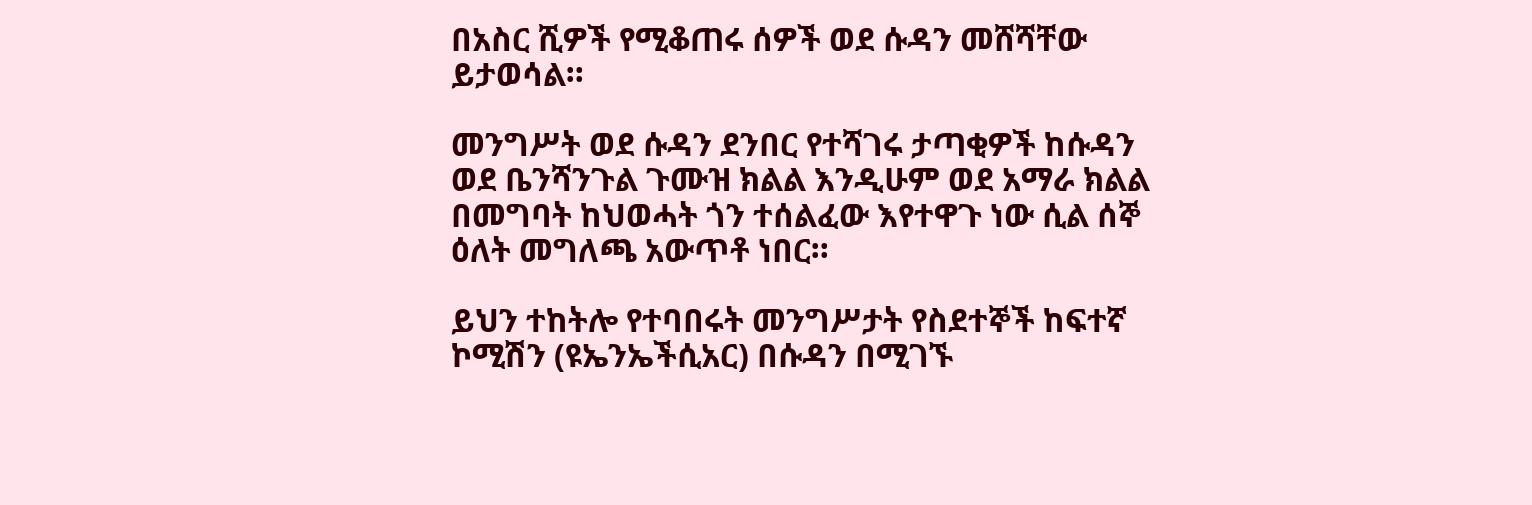በአስር ሺዎች የሚቆጠሩ ሰዎች ወደ ሱዳን መሸሻቸው ይታወሳል።

መንግሥት ወደ ሱዳን ደንበር የተሻገሩ ታጣቂዎች ከሱዳን ወደ ቤንሻንጉል ጉሙዝ ክልል እንዲሁም ወደ አማራ ክልል በመግባት ከህወሓት ጎን ተሰልፈው እየተዋጉ ነው ሲል ሰኞ ዕለት መግለጫ አውጥቶ ነበር።

ይህን ተከትሎ የተባበሩት መንግሥታት የስደተኞች ከፍተኛ ኮሚሽን (ዩኤንኤችሲአር) በሱዳን በሚገኙ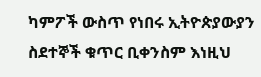ካምፖች ውስጥ የነበሩ ኢትዮጵያውያን ስደተኞች ቁጥር ቢቀንስም እነዚህ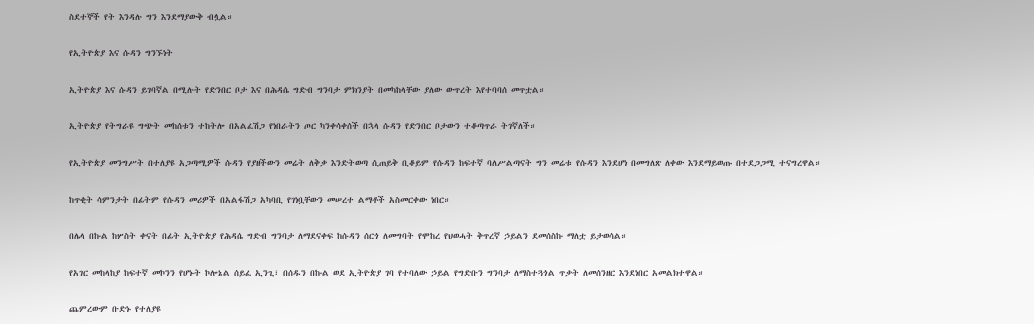ስደተኞች የት እንዳሉ ግን እንደማያውቅ ብሏል።

የኢትዮጵያ እና ሱዳን ግንኙነት

ኢትዮጵያ እና ሱዳን ይገባኛል በሚሉት የድንበር ቦታ እና በሕዳሴ ግድብ ግንባታ ምክንያት በመካከላቸው ያለው ውጥረት እየተባባሰ መጥቷል።

ኢትዮጵያ የትግራዩ ግጭት መከሰቱን ተከትሎ በአልፈሽጋ የነበራትን ጦር ካንቀሳቀሰች በኋላ ሱዳን የድንበር ቦታውን ተቆጣጥራ ትገኛለች።

የኢትዮጵያ መንግሥት በተለያዩ አጋጣሚዎች ሱዳን የያዘችውን መሬት ለቅቃ እንድትወጣ ሲጠይቅ ቢቆይም የሱዳን ከፍተኛ ባለሥልጣናት ግን መሬቱ የሱዳን እንደሆነ በመግለጽ ለቀው እንደማይወጡ በተደጋጋሚ ተናግረዋል።

ከጥቂት ሳምንታት በፊትም የሱዳን መሪዎች በአልፋሽጋ አካባቢ የገነቧቸውን መሠረተ ልማቶች አስመርቀው ነበር።

በሌላ በኩል ከሦስት ቀናት በፊት ኢትዮጵያ የሕዳሴ ግድብ ግንባታ ለማደናቀፍ ከሱዳን ሰርጎ ለመግባት የሞከረ የህወሓት ቅጥረኛ ኃይልን ደመሰስኩ ማለቷ ይታወሳል።

የአገር መከላከያ ከፍተኛ መኮንን የሆኑት ኮሎኔል ሰይፈ ኢንጊ፣ በሰዱን በኩል ወደ ኢትዮጵያ ገባ የተባለው ኃይል የግድቡን ግንባታ ለማስተጓጎል ጥቃት ለመሰንዘር እንደነበር አመልክተዋል።

ጨምረውም ቡድኑ የተለያዩ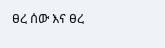ፀረ ሰው እና ፀረ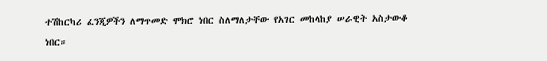ተሽከርካሪ ፈንጂዎችን ለማጥመድ ሞክሮ ነበር ስለማለታቸው የአገር መከላከያ ሠራዊት አስታውቆ ነበር።